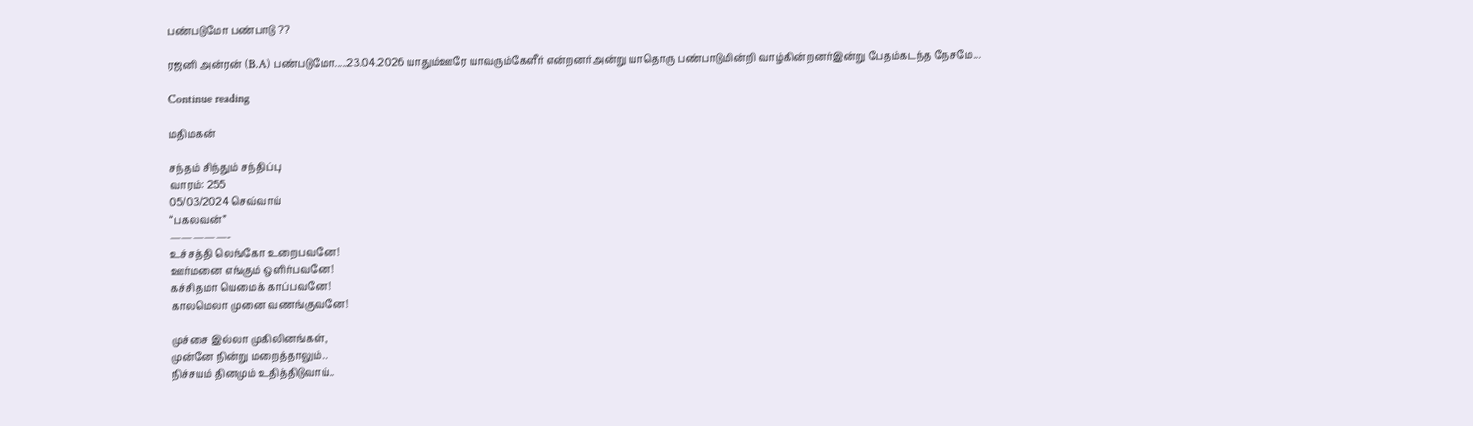பண்படுமோ பண்பாடு ??

ரஜனி அன்ரன் (B.A) பண்படுமோ.....23.04.2026 யாதும்ஊரே யாவரும்கேளீர் என்றனர்அன்று யாதொரு பண்பாடுமின்றி வாழ்கின்றனர்இன்று பேதம்கடந்த நேசமே...

Continue reading

மதிமகன்

சந்தம் சிந்தும் சந்திப்பு
வாரம்: 255
05/03/2024 செவ்வாய்
“பகலவன்”
—————-
உச்சத்தி லெங்கோ உறைபவனே!
ஊர்மனை எங்கும் ஒளிர்பவனே!
கச்சிதமா யெமைக் காப்பவனே!
காலமெலா முனை வணங்குவனே!

முச்சை இல்லா முகிலினங்கள்,
முன்னே நின்று மறைத்தாலும்..
நிச்சயம் தினமும் உதித்திடுவாய்..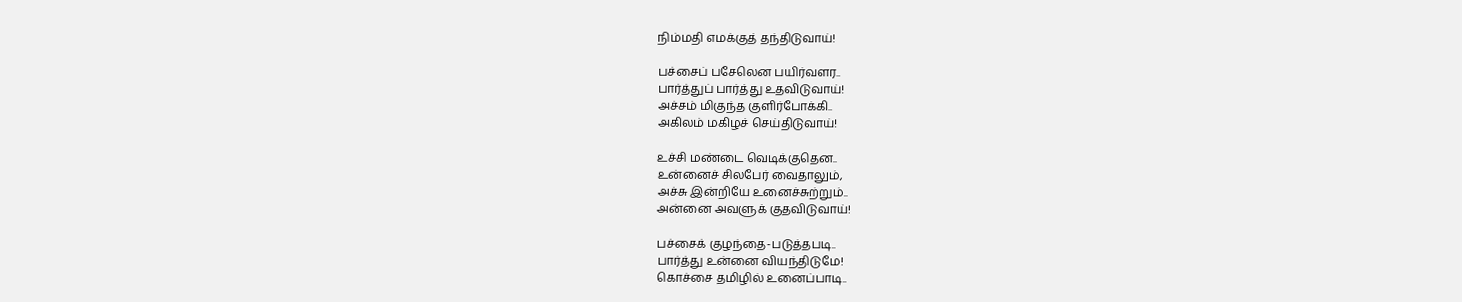நிம்மதி எமக்குத் தந்திடுவாய்!

பச்சைப் பசேலென பயிர்வளர..
பார்த்துப் பார்த்து உதவிடுவாய்!
அச்சம் மிகுந்த குளிர்போக்கி..
அகிலம் மகிழச் செய்திடுவாய்!

உச்சி மண்டை வெடிக்குதென..
உன்னைச் சிலபேர் வைதாலும்,
அச்சு இன்றியே உனைச்சுற்றும்..
அன்னை அவளுக் குதவிடுவாய்!

பச்சைக் குழந்தை-படுத்தபடி..
பார்த்து உன்னை வியந்திடுமே!
கொச்சை தமிழில் உனைப்பாடி..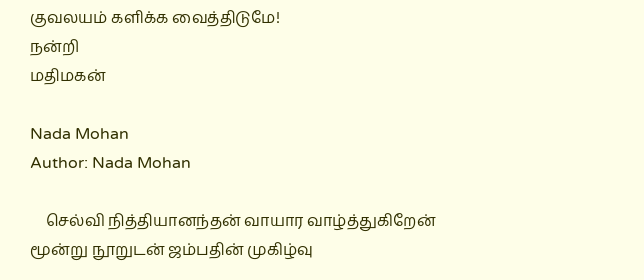குவலயம் களிக்க வைத்திடுமே!
நன்றி
மதிமகன்

Nada Mohan
Author: Nada Mohan

    செல்வி நித்தியானந்தன் வாயார வாழ்த்துகிறேன் மூன்று நூறுடன் ஜம்பதின் முகிழ்வு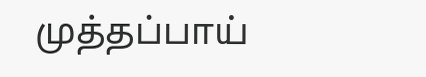முத்தப்பாய்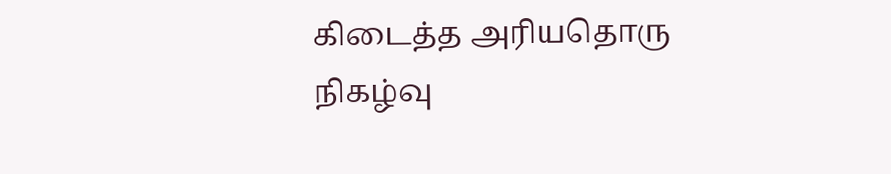கிடைத்த அரியதொரு நிகழ்வு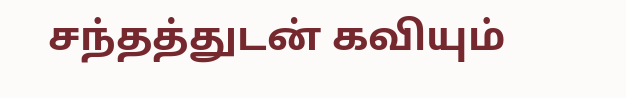சந்தத்துடன் கவியும்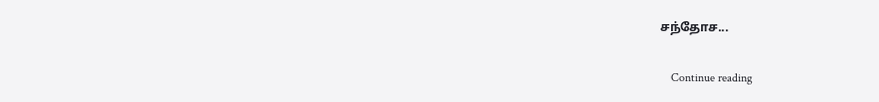சந்தோச...

    Continue reading